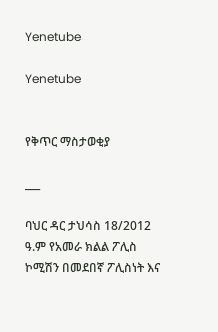Yenetube

Yenetube


የቅጥር ማስታወቂያ

___

ባህር ዳር ታህሳስ 18/2012 ዓ.ም የአመራ ክልል ፖሊስ ኮሚሽን በመደበኛ ፖሊስነት እና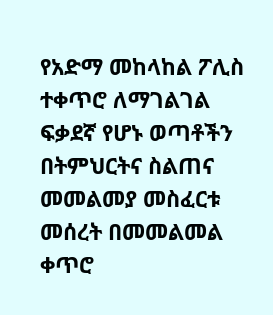የአድማ መከላከል ፖሊስ ተቀጥሮ ለማገልገል ፍቃደኛ የሆኑ ወጣቶችን በትምህርትና ስልጠና መመልመያ መስፈርቱ መሰረት በመመልመል ቀጥሮ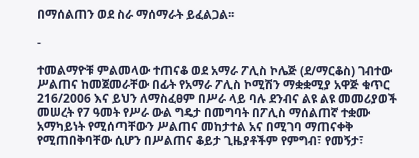በማሰልጠን ወደ ስራ ማሰማራት ይፈልጋል፡፡

-

ተመልማዮቹ ምልመላው ተጠናቆ ወደ አማራ ፖሊስ ኮሌጅ (ደ/ማርቆስ) ገብተው ሥልጠና ከመጀመራቸው በፊት የአማራ ፖሊስ ኮሚሽን ማቋቋሚያ አዋጅ ቁጥር 216/2006 እና ይህን ለማስፈፀም በሥራ ላይ ባሉ ደንብና ልዩ ልዩ መመሪያወች መሠረት የ7 ዓመት የሥራ ውል ግዴታ በመግባት በፖሊስ ማሰልጠኛ ተቋሙ አማካይነት የሚሰጣቸውን ሥልጠና መከታተል አና በሚገባ ማጠናቀቅ የሚጠበቅባቸው ሲሆን በሥልጠና ቆይታ ጊዜያቶችም የምግብ፣ የመኝታ፣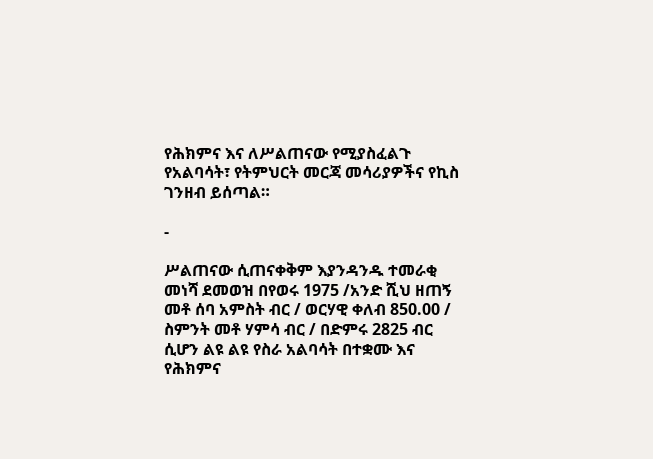የሕክምና እና ለሥልጠናው የሚያስፈልጉ የአልባሳት፣ የትምህርት መርጃ መሳሪያዎችና የኪስ ገንዘብ ይሰጣል።

-

ሥልጠናው ሲጠናቀቅም እያንዳንዱ ተመራቂ መነሻ ደመወዝ በየወሩ 1975 /አንድ ሺህ ዘጠኝ መቶ ሰባ አምስት ብር / ወርሃዊ ቀለብ 850.00 / ስምንት መቶ ሃምሳ ብር / በድምሩ 2825 ብር ሲሆን ልዩ ልዩ የስራ አልባሳት በተቋሙ እና የሕክምና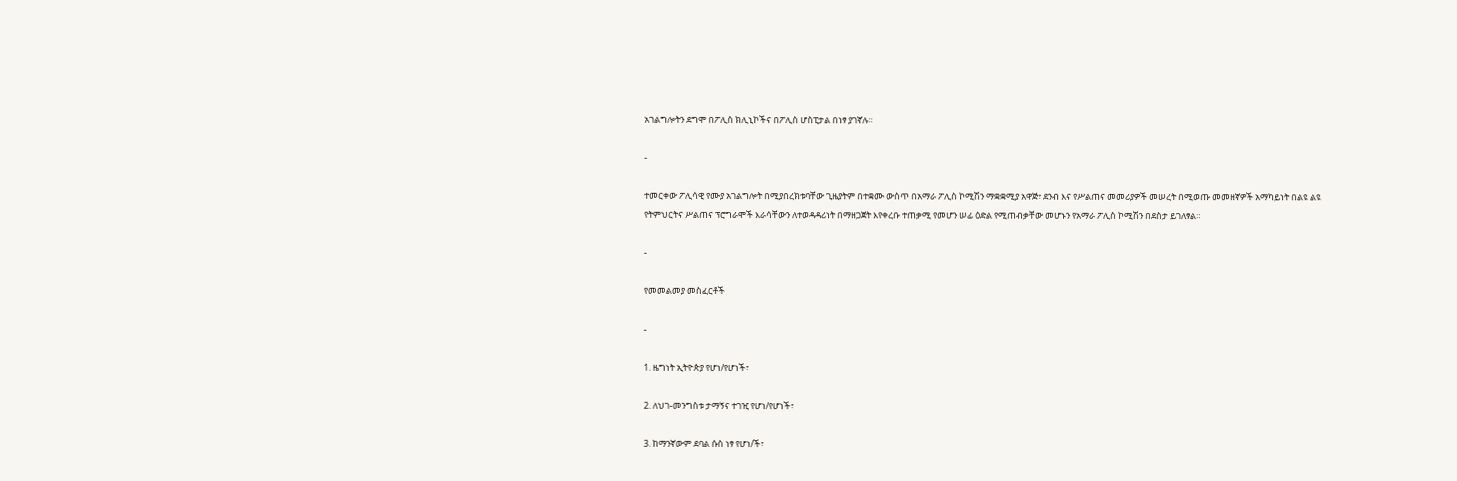አገልግሎትን ደግሞ በፖሊስ ክሊኒኮችና በፖሊስ ሆስፒታል በነፃ ያገኛሉ።

-

ተመርቀው ፖሊሳዊ የሙያ አገልግሎት በሚያበረክቱባቸው ጊዜያትም በተቋሙ ውስጥ በአማራ ፖሊስ ኮሚሽን ማቋቋሚያ አዋጅ፣ ደንብ እና የሥልጠና መመሪያዎች መሠረት በሚወጡ መመዘኛዎች አማካይነት በልዩ ልዩ የትምህርትና ሥልጠና ፕሮግራሞች እራሳቸውን ለተወዳዳሪነት በማዘጋጀት እየቀረቡ ተጠቃሚ የመሆን ሠፊ ዕድል የሚጠብቃቸው መሆኑን የአማራ ፖሊስ ኮሚሽን በደስታ ይገለፃል።

-

የመመልመያ መስፈርቶች

-

1. ዜግነት ኢትዮጵያ የሆነ/የሆነች፣

2. ለህገ-መንግስቱ ታማኝና ተገዢ የሆነ/የሆነች፣

3. ከማንኛውም ደባል ሱስ ነፃ የሆነ/ች፣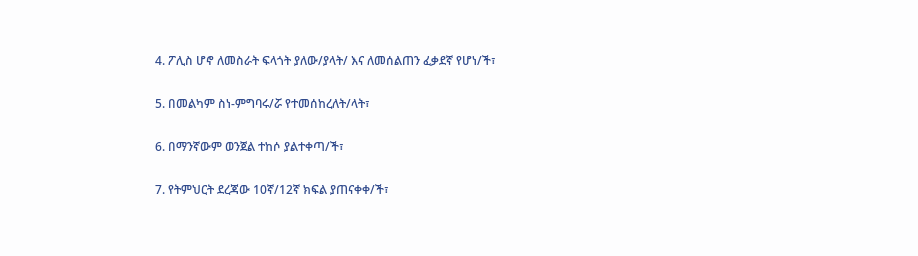4. ፖሊስ ሆኖ ለመስራት ፍላጎት ያለው/ያላት/ እና ለመሰልጠን ፈቃደኛ የሆነ/ች፣

5. በመልካም ስነ-ምግባሩ/ሯ የተመሰከረለት/ላት፣

6. በማንኛውም ወንጀል ተከሶ ያልተቀጣ/ች፣

7. የትምህርት ደረጃው 10ኛ/12ኛ ክፍል ያጠናቀቀ/ች፣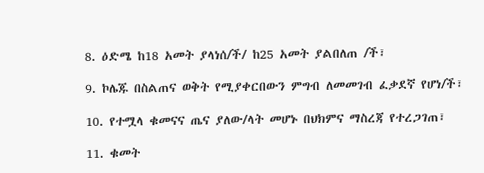8. ዕድሜ ከ18 አመት ያላነሰ/ች/ ከ25 አመት ያልበለጠ /ች፣

9. ኮሌጁ በስልጠና ወቅት የሚያቀርበውን ምግብ ለመመገብ ፈቃደኛ የሆነ/ች፣

10. የተሟላ ቁመናና ጤና ያለው/ላት መሆኑ በህክምና ማስረጃ የተረጋገጠ፣

11. ቁመት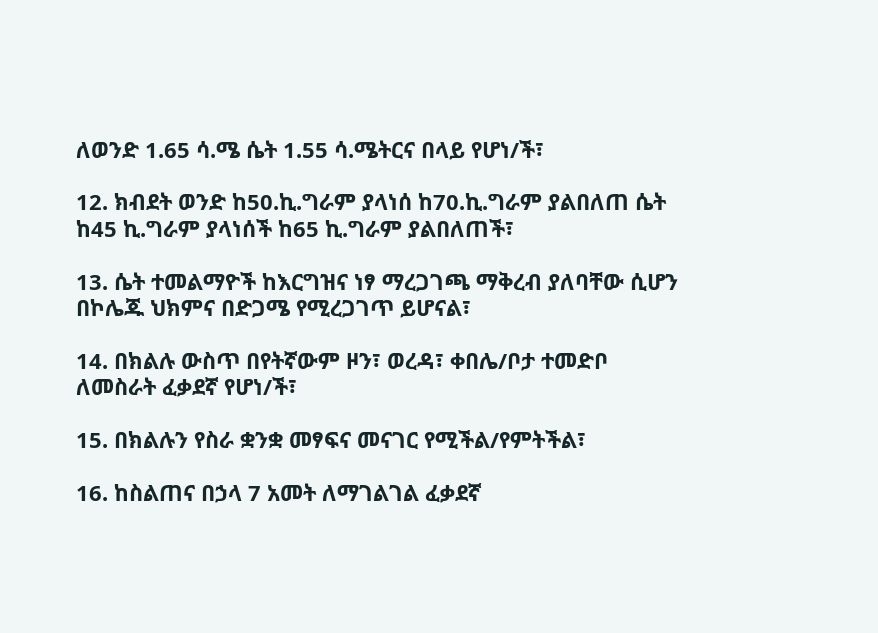ለወንድ 1.65 ሳ.ሜ ሴት 1.55 ሳ.ሜትርና በላይ የሆነ/ች፣

12. ክብደት ወንድ ከ50.ኪ.ግራም ያላነሰ ከ70.ኪ.ግራም ያልበለጠ ሴት ከ45 ኪ.ግራም ያላነሰች ከ65 ኪ.ግራም ያልበለጠች፣

13. ሴት ተመልማዮች ከእርግዝና ነፃ ማረጋገጫ ማቅረብ ያለባቸው ሲሆን በኮሌጁ ህክምና በድጋሜ የሚረጋገጥ ይሆናል፣

14. በክልሉ ውስጥ በየትኛውም ዞን፣ ወረዳ፣ ቀበሌ/ቦታ ተመድቦ ለመስራት ፈቃደኛ የሆነ/ች፣

15. በክልሉን የስራ ቋንቋ መፃፍና መናገር የሚችል/የምትችል፣

16. ከስልጠና በኃላ 7 አመት ለማገልገል ፈቃደኛ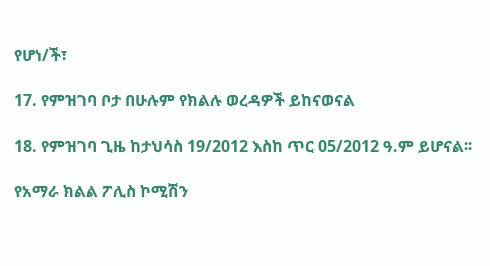የሆነ/ች፣

17. የምዝገባ ቦታ በሁሉም የክልሉ ወረዳዎች ይከናወናል

18. የምዝገባ ጊዜ ከታህሳስ 19/2012 እስከ ጥር 05/2012 ዓ.ም ይሆናል፡፡

የአማራ ክልል ፖሊስ ኮሚሽን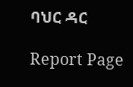ባህር ዳር

Report Page